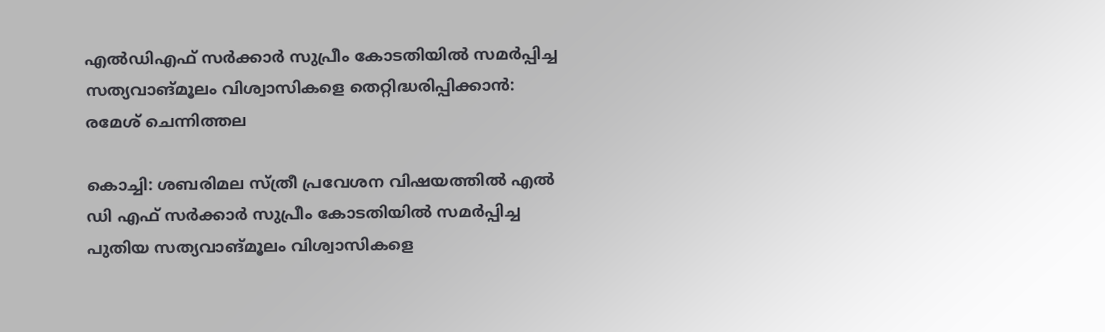എൽഡിഎഫ് സർക്കാര്‍ സുപ്രീം കോടതിയില്‍ സമര്‍പ്പിച്ച സത്യവാങ്മൂലം വിശ്വാസികളെ തെറ്റിദ്ധരിപ്പിക്കാന്‍: രമേശ് ചെന്നിത്തല

കൊച്ചി: ശബരിമല സ്ത്രീ പ്രവേശന വിഷയത്തിൽ എല്‍ ഡി എഫ് സര്‍ക്കാര്‍ സുപ്രീം കോടതിയിൽ സമർപ്പിച്ച പുതിയ സത്യവാങ്മൂലം വിശ്വാസികളെ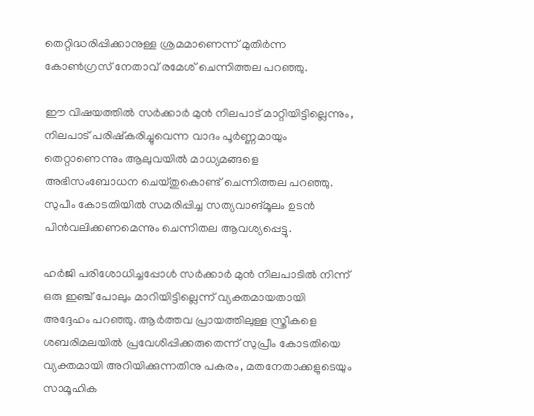തെറ്റിദ്ധരിപ്പിക്കാനുള്ള ശ്രമമാണെന്ന് മുതിർന്ന കോൺഗ്രസ് നേതാവ് രമേശ് ചെന്നിത്തല പറഞ്ഞു.

ഈ വിഷയത്തിൽ സർക്കാർ മുൻ നിലപാട് മാറ്റിയിട്ടില്ലെന്നും, നിലപാട് പരിഷ്കരിച്ചുവെന്ന വാദം പൂർണ്ണമായും തെറ്റാണെന്നും ആലുവയിൽ മാധ്യമങ്ങളെ അഭിസംബോധന ചെയ്തുകൊണ്ട് ചെന്നിത്തല പറഞ്ഞു. സുപീം കോടതിയില്‍ സമരിപ്പിച്ച സത്യവാങ്മൂലം ഉടൻ പിൻവലിക്കണമെന്നും ചെന്നിതല ആവശ്യപ്പെട്ടു.

ഹർജി പരിശോധിച്ചപ്പോൾ സർക്കാർ മുൻ നിലപാടിൽ നിന്ന് ഒരു ഇഞ്ച് പോലും മാറിയിട്ടില്ലെന്ന് വ്യക്തമായതായി അദ്ദേഹം പറഞ്ഞു. ആർത്തവ പ്രായത്തിലുള്ള സ്ത്രീകളെ ശബരിമലയിൽ പ്രവേശിപ്പിക്കരുതെന്ന് സുപ്രീം കോടതിയെ വ്യക്തമായി അറിയിക്കുന്നതിനു പകരം, മതനേതാക്കളുടെയും സാമൂഹിക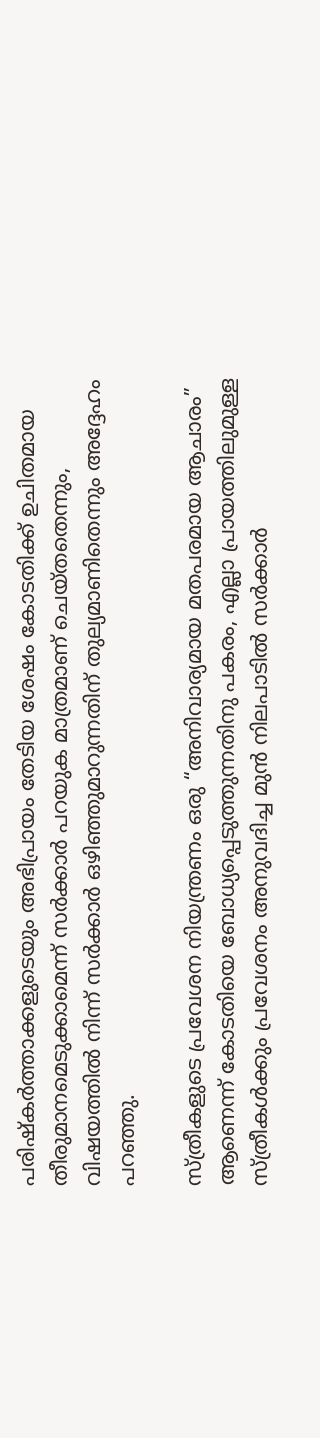പരിഷ്കർത്താക്കളുടെയും അഭിപ്രായം തേടിയ ശേഷം കോടതിക്ക് ഉചിതമായ തീരുമാനമെടുക്കാമെന്ന് സർക്കാർ പറയുക മാത്രമാണ് ചെയ്തതെന്നും, വിഷയത്തിൽ നിന്ന് സർക്കാർ ഒഴിഞ്ഞുമാറുന്നതിന് തുല്യമാണിതെന്നും അദ്ദേഹം പറഞ്ഞു.

സ്ത്രീകളുടെ പ്രവേശന നിയന്ത്രണം ഒരു “അനിവാര്യമായ മതപരമായ ആചാരം” ആണെന്ന് കോടതിയെ ബോധ്യപ്പെടുത്തുന്നതിനു പകരം, എല്ലാ പ്രായത്തിലുമുള്ള സ്ത്രീകൾക്കും പ്രവേശനം അനുവദിച്ച മുൻ നിലപാടിൽ സർക്കാർ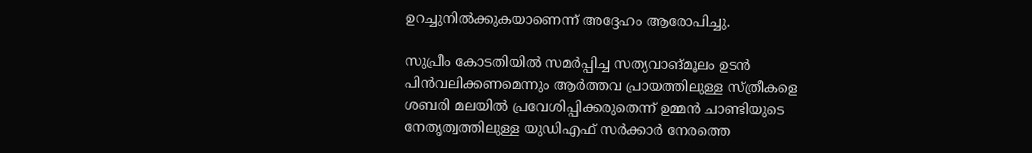ഉറച്ചുനിൽക്കുകയാണെന്ന് അദ്ദേഹം ആരോപിച്ചു.

സുപ്രീം കോടതിയിൽ സമർപ്പിച്ച സത്യവാങ്മൂലം ഉടൻ പിൻവലിക്കണമെന്നും ആർത്തവ പ്രായത്തിലുള്ള സ്ത്രീകളെ ശബരി മലയിൽ പ്രവേശിപ്പിക്കരുതെന്ന് ഉമ്മൻ ചാണ്ടിയുടെ നേതൃത്വത്തിലുള്ള യുഡിഎഫ് സർക്കാർ നേരത്തെ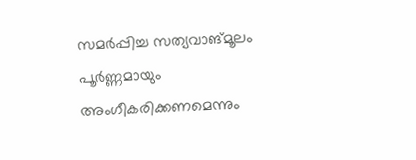സമർപ്പിച്ച സത്യവാങ്മൂലം പൂർണ്ണമായും അംഗീകരിക്കണമെന്നും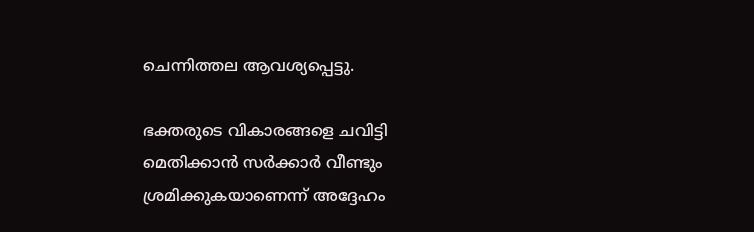ചെന്നിത്തല ആവശ്യപ്പെട്ടു.

ഭക്തരുടെ വികാരങ്ങളെ ചവിട്ടി മെതിക്കാൻ സർക്കാർ വീണ്ടും ശ്രമിക്കുകയാണെന്ന് അദ്ദേഹം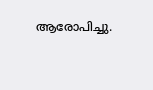ആരോപിച്ചു.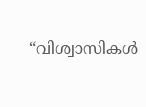“വിശ്വാസികൾ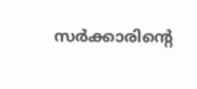സർക്കാരിന്റെ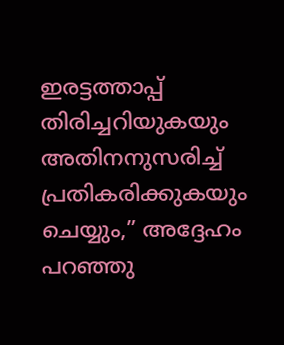ഇരട്ടത്താപ്പ് തിരിച്ചറിയുകയും അതിനനുസരിച്ച് പ്രതികരിക്കുകയും ചെയ്യും,” അദ്ദേഹം പറഞ്ഞു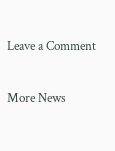Leave a Comment

More News